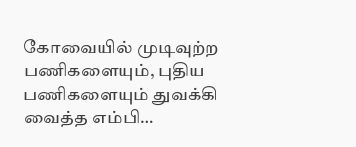கோவையில் முடிவுற்ற பணிகளையும், புதிய பணிகளையும் துவக்கி வைத்த எம்பி…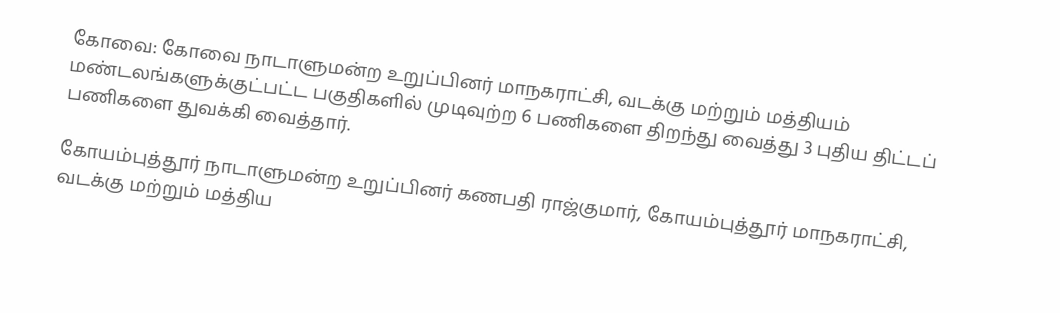கோவை: கோவை நாடாளுமன்ற உறுப்பினர் மாநகராட்சி, வடக்கு மற்றும் மத்தியம் மண்டலங்களுக்குட்பட்ட பகுதிகளில் முடிவுற்ற 6 பணிகளை திறந்து வைத்து 3 புதிய திட்டப் பணிகளை துவக்கி வைத்தார்.

கோயம்புத்தூர் நாடாளுமன்ற உறுப்பினர் கணபதி ராஜ்குமார், கோயம்புத்தூர் மாநகராட்சி, வடக்கு மற்றும் மத்திய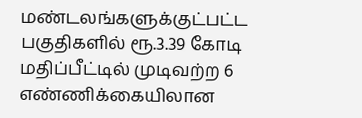மண்டலங்களுக்குட்பட்ட பகுதிகளில் ரூ.3.39 கோடி மதிப்பீட்டில் முடிவற்ற 6 எண்ணிக்கையிலான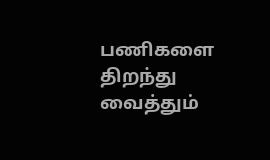பணிகளை திறந்து வைத்தும்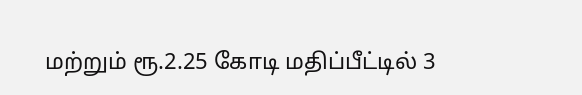மற்றும் ரூ.2.25 கோடி மதிப்பீட்டில் 3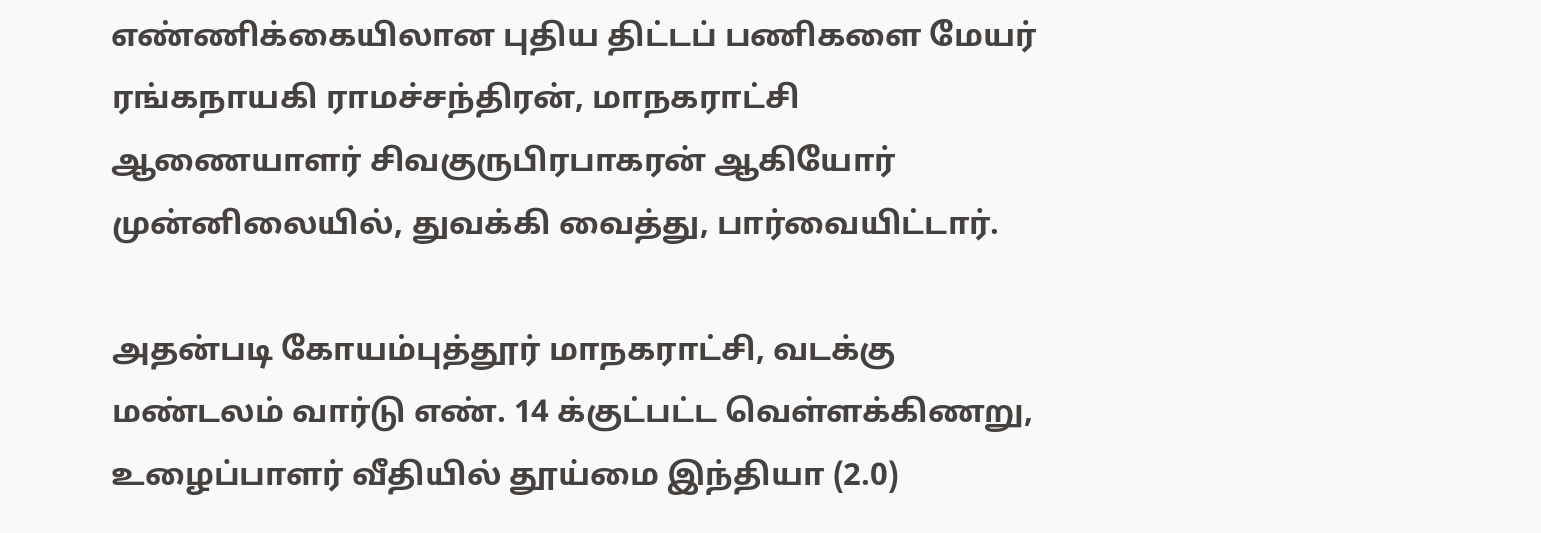எண்ணிக்கையிலான புதிய திட்டப் பணிகளை மேயர் ரங்கநாயகி ராமச்சந்திரன், மாநகராட்சி ஆணையாளர் சிவகுருபிரபாகரன் ஆகியோர் முன்னிலையில், துவக்கி வைத்து, பார்வையிட்டார்.

அதன்படி கோயம்புத்தூர் மாநகராட்சி, வடக்கு மண்டலம் வார்டு எண். 14 க்குட்பட்ட வெள்ளக்கிணறு, உழைப்பாளர் வீதியில் தூய்மை இந்தியா (2.0)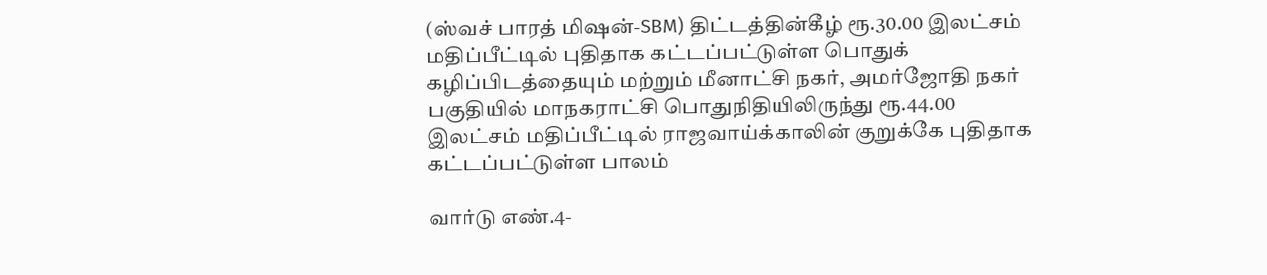(ஸ்வச் பாரத் மிஷன்-SBM) திட்டத்தின்கீழ் ரூ.30.00 இலட்சம் மதிப்பீட்டில் புதிதாக கட்டப்பட்டுள்ள பொதுக் கழிப்பிடத்தையும் மற்றும் மீனாட்சி நகர், அமர்ஜோதி நகர் பகுதியில் மாநகராட்சி பொதுநிதியிலிருந்து ரூ.44.00 இலட்சம் மதிப்பீட்டில் ராஜவாய்க்காலின் குறுக்கே புதிதாக கட்டப்பட்டுள்ள பாலம்

வார்டு எண்.4-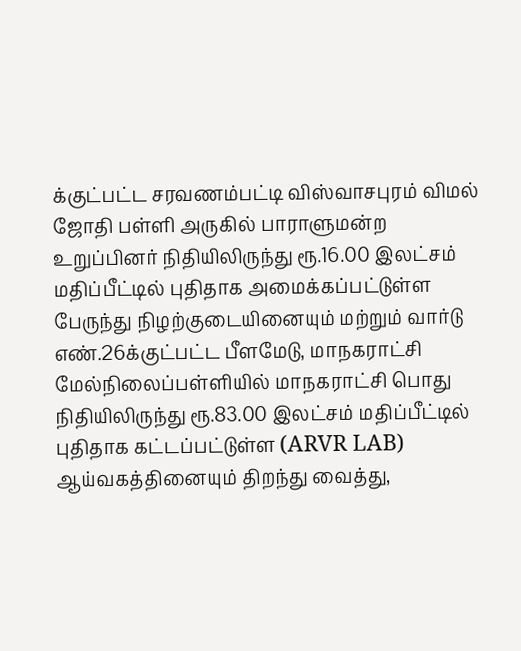க்குட்பட்ட சரவணம்பட்டி விஸ்வாசபுரம் விமல் ஜோதி பள்ளி அருகில் பாராளுமன்ற உறுப்பினர் நிதியிலிருந்து ரூ.16.00 இலட்சம் மதிப்பீட்டில் புதிதாக அமைக்கப்பட்டுள்ள பேருந்து நிழற்குடையினையும் மற்றும் வார்டு எண்.26க்குட்பட்ட பீளமேடு, மாநகராட்சி மேல்நிலைப்பள்ளியில் மாநகராட்சி பொது நிதியிலிருந்து ரூ.83.00 இலட்சம் மதிப்பீட்டில் புதிதாக கட்டப்பட்டுள்ள (ARVR LAB) ஆய்வகத்தினையும் திறந்து வைத்து,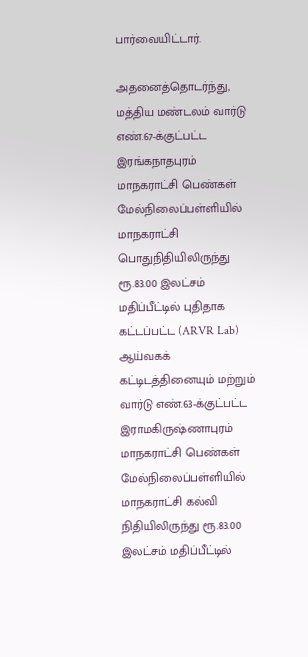பார்வையிட்டார்.

அதனைத்தொடர்ந்து, மத்திய மண்டலம் வார்டு எண்.67-க்குட்பட்ட இரங்கநாதபுரம் மாநகராட்சி பெண்கள் மேல்நிலைப்பள்ளியில் மாநகராட்சி பொதுநிதியிலிருந்து ரூ.83.00 இலட்சம் மதிப்பீட்டில் புதிதாக கட்டப்பட்ட (ARVR Lab) ஆய்வகக் கட்டிடத்தினையும் மற்றும் வார்டு எண்.63-க்குட்பட்ட இராமகிருஷ்ணாபுரம் மாநகராட்சி பெண்கள் மேல்நிலைப்பள்ளியில் மாநகராட்சி கல்வி நிதியிலிருந்து ரூ.83.00 இலட்சம் மதிப்பீட்டில்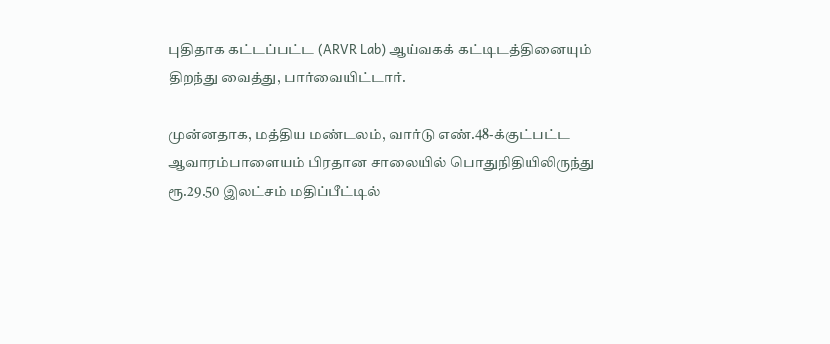புதிதாக கட்டப்பட்ட (ARVR Lab) ஆய்வகக் கட்டிடத்தினையும் திறந்து வைத்து, பார்வையிட்டார்.

முன்னதாக, மத்திய மண்டலம், வார்டு எண்.48-க்குட்பட்ட ஆவாரம்பாளையம் பிரதான சாலையில் பொதுநிதியிலிருந்து ரூ.29.50 இலட்சம் மதிப்பீட்டில்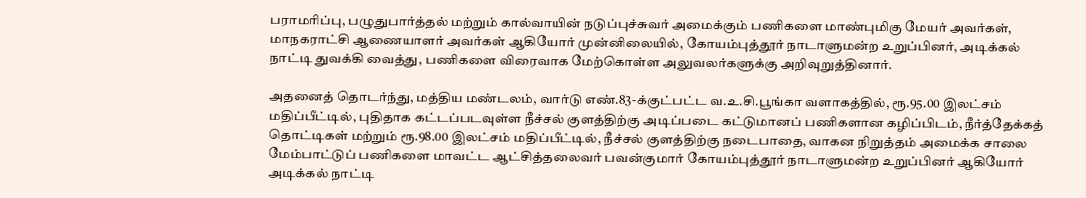பராமரிப்பு, பழுதுபார்த்தல் மற்றும் கால்வாயின் நடுப்புச்சுவர் அமைக்கும் பணிகளை மாண்புமிகு மேயர் அவர்கள், மாநகராட்சி ஆணையாளர் அவர்கள் ஆகியோர் முன்னிலையில், கோயம்புத்தூர் நாடாளுமன்ற உறுப்பினர், அடிக்கல் நாட்டி துவக்கி வைத்து, பணிகளை விரைவாக மேற்கொள்ள அலுவலர்களுக்கு அறிவுறுத்தினார்.

அதனைத் தொடர்ந்து, மத்திய மண்டலம், வார்டு எண்.83-க்குட்பட்ட வ.உ.சி.பூங்கா வளாகத்தில், ரூ.95.00 இலட்சம் மதிப்பீட்டில், புதிதாக கட்டப்படவுள்ள நீச்சல் குளத்திற்கு அடிப்படை கட்டுமானப் பணிகளான கழிப்பிடம், நீர்த்தேக்கத் தொட்டிகள் மற்றும் ரூ.98.00 இலட்சம் மதிப்பீட்டில், நீச்சல் குளத்திற்கு நடைபாதை, வாகன நிறுத்தம் அமைக்க சாலை மேம்பாட்டுப் பணிகளை மாவட்ட ஆட்சித்தலைவர் பவன்குமார் கோயம்புத்தூர் நாடாளுமன்ற உறுப்பினர் ஆகியோர் அடிக்கல் நாட்டி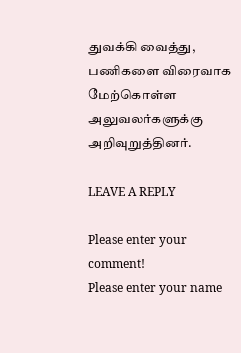துவக்கி வைத்து, பணிகளை விரைவாக மேற்கொள்ள அலுவலர்களுக்கு அறிவுறுத்தினர்.

LEAVE A REPLY

Please enter your comment!
Please enter your name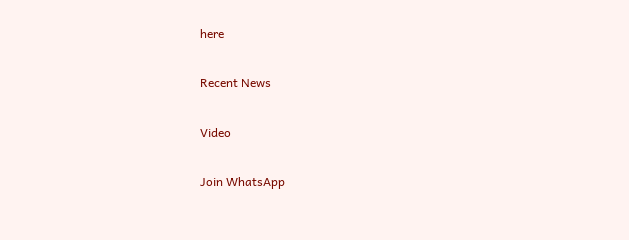here

Recent News

Video

Join WhatsApp